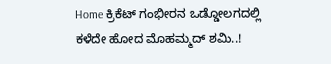Home ಕ್ರಿಕೆಟ್ ಗಂಭೀರನ ಒಡ್ಡೋಲಗದಲ್ಲಿ ಕಳೆದೇ ಹೋದ ಮೊಹಮ್ಮದ್ ಶಮಿ..!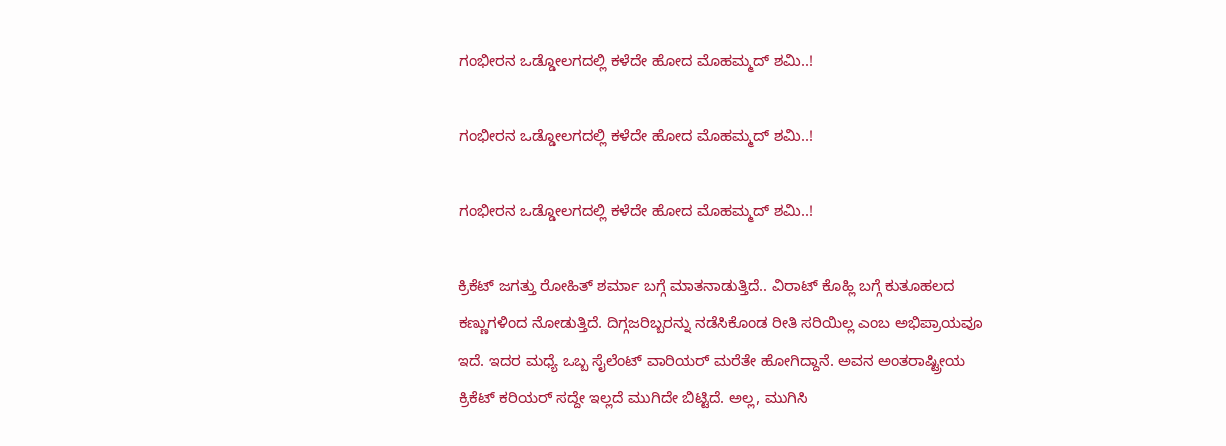ಗಂಭೀರನ ಒಡ್ಡೋಲಗದಲ್ಲಿ ಕಳೆದೇ ಹೋದ ಮೊಹಮ್ಮದ್ ಶಮಿ..!

ಗಂಭೀರನ ಒಡ್ಡೋಲಗದಲ್ಲಿ ಕಳೆದೇ ಹೋದ ಮೊಹಮ್ಮದ್ ಶಮಿ..!

ಗಂಭೀರನ ಒಡ್ಡೋಲಗದಲ್ಲಿ ಕಳೆದೇ ಹೋದ ಮೊಹಮ್ಮದ್ ಶಮಿ..!

ಕ್ರಿಕೆಟ್ ಜಗತ್ತು ರೋಹಿತ್ ಶರ್ಮಾ ಬಗ್ಗೆ ಮಾತನಾಡುತ್ತಿದೆ.. ವಿರಾಟ್ ಕೊಹ್ಲಿ ಬಗ್ಗೆ ಕುತೂಹಲದ ಕಣ್ಣುಗಳಿಂದ ನೋಡುತ್ತಿದೆ. ದಿಗ್ಗಜರಿಬ್ಬರನ್ನು ನಡೆಸಿಕೊಂಡ ರೀತಿ ಸರಿಯಿಲ್ಲ ಎಂಬ ಅಭಿಪ್ರಾಯವೂ ಇದೆ. ಇದರ ಮಧ್ಯೆ ಒಬ್ಬ ಸೈಲೆಂಟ್ ವಾರಿಯರ್ ಮರೆತೇ ಹೋಗಿದ್ದಾನೆ. ಅವನ ಅಂತರಾಷ್ಟ್ರೀಯ ಕ್ರಿಕೆಟ್ ಕರಿಯರ್ ಸದ್ದೇ ಇಲ್ಲದೆ ಮುಗಿದೇ ಬಿಟ್ಟಿದೆ. ಅಲ್ಲ, ಮುಗಿಸಿ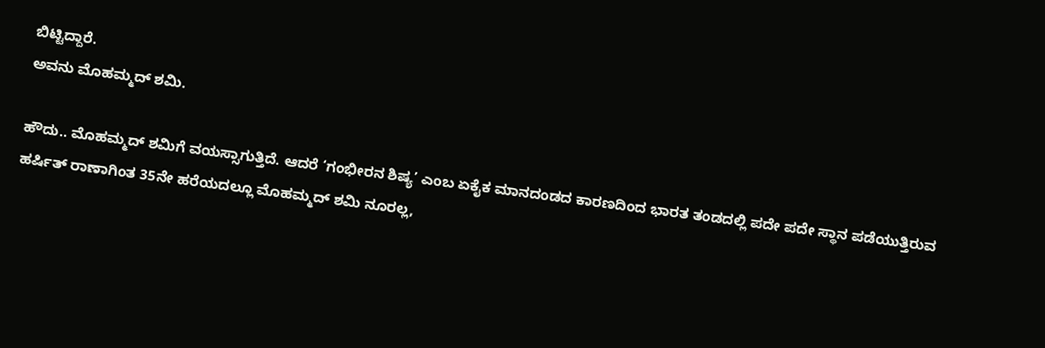ಬಿಟ್ಟಿದ್ದಾರೆ.
ಅವನು ಮೊಹಮ್ಮದ್ ಶಮಿ.

ಹೌದು.. ಮೊಹಮ್ಮದ್ ಶಮಿಗೆ ವಯಸ್ಸಾಗುತ್ತಿದೆ. ಆದರೆ ‘ಗಂಭೀರನ ಶಿಷ್ಯ’ ಎಂಬ ಏಕೈಕ ಮಾನದಂಡದ ಕಾರಣದಿಂದ ಭಾರತ ತಂಡದಲ್ಲಿ ಪದೇ ಪದೇ ಸ್ಥಾನ ಪಡೆಯುತ್ತಿರುವ ಹರ್ಷಿತ್ ರಾಣಾಗಿಂತ 35ನೇ ಹರೆಯದಲ್ಲೂ ಮೊಹಮ್ಮದ್ ಶಮಿ ನೂರಲ್ಲ,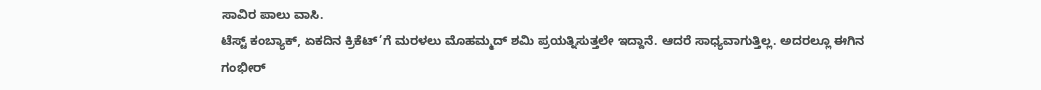ಸಾವಿರ ಪಾಲು ವಾಸಿ.
ಟೆಸ್ಟ್ ಕಂಬ್ಯಾಕ್, ಏಕದಿನ ಕ್ರಿಕೆಟ್’ಗೆ ಮರಳಲು ಮೊಹಮ್ಮದ್ ಶಮಿ ಪ್ರಯತ್ನಿಸುತ್ತಲೇ ಇದ್ದಾನೆ. ಆದರೆ ಸಾಧ್ಯವಾಗುತ್ತಿಲ್ಲ. ಅದರಲ್ಲೂ ಈಗಿನ ಗಂಭೀರ್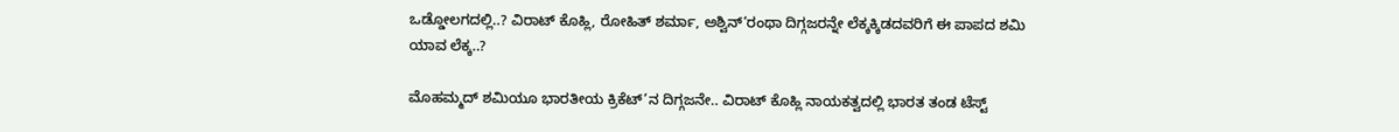ಒಡ್ಡೋಲಗದಲ್ಲಿ..? ವಿರಾಟ್ ಕೊಹ್ಲಿ, ರೋಹಿತ್ ಶರ್ಮಾ, ಅಶ್ವಿನ್’ರಂಥಾ ದಿಗ್ಗಜರನ್ನೇ ಲೆಕ್ಕಕ್ಕಿಡದವರಿಗೆ ಈ ಪಾಪದ ಶಮಿ ಯಾವ ಲೆಕ್ಕ..?

ಮೊಹಮ್ಮದ್ ಶಮಿಯೂ ಭಾರತೀಯ ಕ್ರಿಕೆಟ್’ನ ದಿಗ್ಗಜನೇ.. ವಿರಾಟ್ ಕೊಹ್ಲಿ ನಾಯಕತ್ವದಲ್ಲಿ ಭಾರತ ತಂಡ ಟೆಸ್ಟ್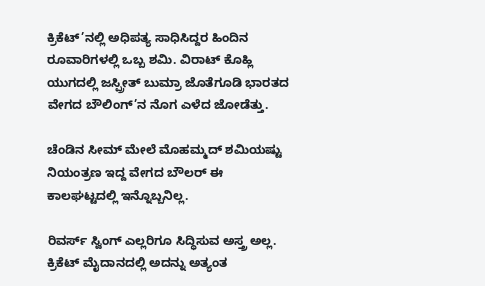ಕ್ರಿಕೆಟ್’ನಲ್ಲಿ ಅಧಿಪತ್ಯ ಸಾಧಿಸಿದ್ದರ ಹಿಂದಿನ ರೂವಾರಿಗಳಲ್ಲಿ ಒಬ್ಬ ಶಮಿ. ವಿರಾಟ್ ಕೊಹ್ಲಿ ಯುಗದಲ್ಲಿ ಜಸ್ಪ್ರೀತ್ ಬುಮ್ರಾ ಜೊತೆಗೂಡಿ ಭಾರತದ ವೇಗದ ಬೌಲಿಂಗ್’ನ ನೊಗ ಎಳೆದ ಜೋಡೆತ್ತು.

ಚೆಂಡಿನ ಸೀಮ್ ಮೇಲೆ ಮೊಹಮ್ಮದ್ ಶಮಿಯಷ್ಟು ನಿಯಂತ್ರಣ ಇದ್ದ ವೇಗದ ಬೌಲರ್ ಈ ಕಾಲಘಟ್ಟದಲ್ಲಿ ಇನ್ನೊಬ್ಬನಿಲ್ಲ.

ರಿವರ್ಸ್ ಸ್ವಿಂಗ್ ಎಲ್ಲರಿಗೂ ಸಿದ್ಧಿಸುವ ಅಸ್ತ್ರ ಅಲ್ಲ. ಕ್ರಿಕೆಟ್ ಮೈದಾನದಲ್ಲಿ ಅದನ್ನು ಅತ್ಯಂತ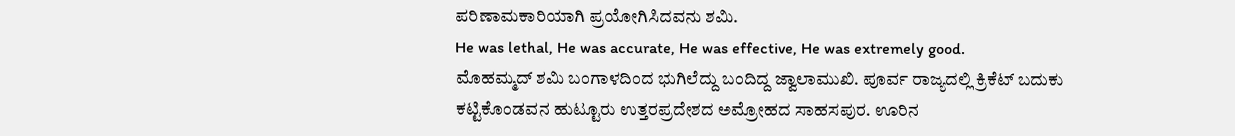ಪರಿಣಾಮಕಾರಿಯಾಗಿ ಪ್ರಯೋಗಿಸಿದವನು ಶಮಿ.
He was lethal, He was accurate, He was effective, He was extremely good.
ಮೊಹಮ್ಮದ್ ಶಮಿ ಬಂಗಾಳದಿಂದ ಭುಗಿಲೆದ್ದು ಬಂದಿದ್ದ ಜ್ವಾಲಾಮುಖಿ. ಪೂರ್ವ ರಾಜ್ಯದಲ್ಲಿ ಕ್ರಿಕೆಟ್ ಬದುಕು ಕಟ್ಟಿಕೊಂಡವನ ಹುಟ್ಟೂರು ಉತ್ತರಪ್ರದೇಶದ ಅಮ್ರೋಹದ ಸಾಹಸಪುರ. ಊರಿನ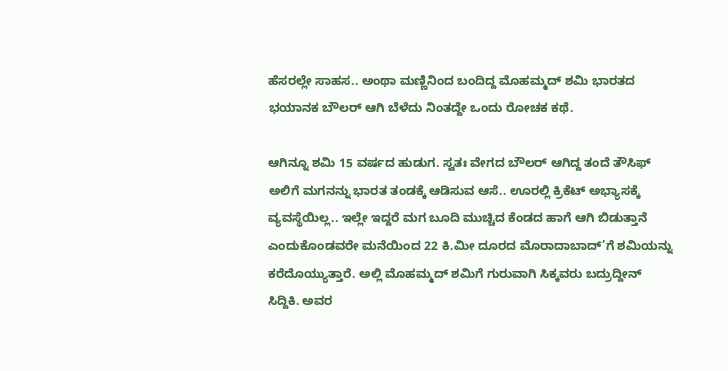ಹೆಸರಲ್ಲೇ ಸಾಹಸ.. ಅಂಥಾ ಮಣ್ಣಿನಿಂದ ಬಂದಿದ್ದ ಮೊಹಮ್ಮದ್ ಶಮಿ ಭಾರತದ ಭಯಾನಕ ಬೌಲರ್ ಆಗಿ ಬೆಳೆದು ನಿಂತದ್ದೇ ಒಂದು ರೋಚಕ ಕಥೆ.

ಆಗಿನ್ನೂ ಶಮಿ 15 ವರ್ಷದ ಹುಡುಗ. ಸ್ವತಃ ವೇಗದ ಬೌಲರ್ ಆಗಿದ್ದ ತಂದೆ ತೌಸಿಫ್ ಅಲಿಗೆ ಮಗನನ್ನು ಭಾರತ ತಂಡಕ್ಕೆ ಆಡಿಸುವ ಆಸೆ.. ಊರಲ್ಲಿ ಕ್ರಿಕೆಟ್ ಅಭ್ಯಾಸಕ್ಕೆ ವ್ಯವಸ್ಥೆಯಿಲ್ಲ.. ಇಲ್ಲೇ ಇದ್ದರೆ ಮಗ ಬೂದಿ ಮುಚ್ಚಿದ ಕೆಂಡದ ಹಾಗೆ ಆಗಿ ಬಿಡುತ್ತಾನೆ ಎಂದುಕೊಂಡವರೇ ಮನೆಯಿಂದ 22 ಕಿ.ಮೀ ದೂರದ ಮೊರಾದಾಬಾದ್’ಗೆ ಶಮಿಯನ್ನು ಕರೆದೊಯ್ಯುತ್ತಾರೆ. ಅಲ್ಲಿ ಮೊಹಮ್ಮದ್ ಶಮಿಗೆ ಗುರುವಾಗಿ ಸಿಕ್ಕವರು ಬದ್ರುದ್ದೀನ್ ಸಿದ್ದಿಕಿ. ಅವರ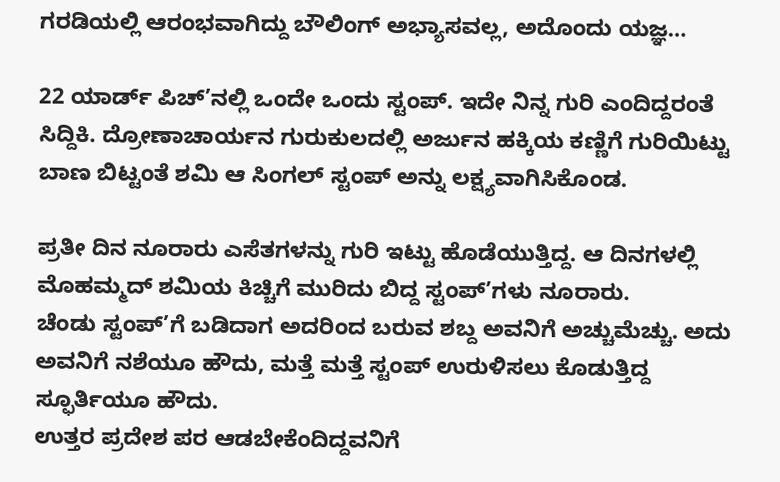ಗರಡಿಯಲ್ಲಿ ಆರಂಭವಾಗಿದ್ದು ಬೌಲಿಂಗ್ ಅಭ್ಯಾಸವಲ್ಲ, ಅದೊಂದು ಯಜ್ಞ…

22 ಯಾರ್ಡ್ ಪಿಚ್’ನಲ್ಲಿ ಒಂದೇ ಒಂದು ಸ್ಟಂಪ್. ಇದೇ ನಿನ್ನ ಗುರಿ ಎಂದಿದ್ದರಂತೆ ಸಿದ್ದಿಕಿ. ದ್ರೋಣಾಚಾರ್ಯನ ಗುರುಕುಲದಲ್ಲಿ ಅರ್ಜುನ ಹಕ್ಕಿಯ ಕಣ್ಣಿಗೆ ಗುರಿಯಿಟ್ಟು ಬಾಣ ಬಿಟ್ಟಂತೆ ಶಮಿ ಆ ಸಿಂಗಲ್ ಸ್ಟಂಪ್ ಅನ್ನು ಲಕ್ಷ್ಯವಾಗಿಸಿಕೊಂಡ.

ಪ್ರತೀ ದಿನ ನೂರಾರು ಎಸೆತಗಳನ್ನು ಗುರಿ ಇಟ್ಟು ಹೊಡೆಯುತ್ತಿದ್ದ. ಆ ದಿನಗಳಲ್ಲಿ ಮೊಹಮ್ಮದ್ ಶಮಿಯ ಕಿಚ್ಚಿಗೆ ಮುರಿದು ಬಿದ್ದ ಸ್ಟಂಪ್’ಗಳು ನೂರಾರು.
ಚೆಂಡು ಸ್ಟಂಪ್’ಗೆ ಬಡಿದಾಗ ಅದರಿಂದ ಬರುವ ಶಬ್ದ ಅವನಿಗೆ ಅಚ್ಚುಮೆಚ್ಚು. ಅದು ಅವನಿಗೆ ನಶೆಯೂ ಹೌದು, ಮತ್ತೆ ಮತ್ತೆ ಸ್ಟಂಪ್ ಉರುಳಿಸಲು ಕೊಡುತ್ತಿದ್ದ ಸ್ಫೂರ್ತಿಯೂ ಹೌದು.
ಉತ್ತರ ಪ್ರದೇಶ ಪರ ಆಡಬೇಕೆಂದಿದ್ದವನಿಗೆ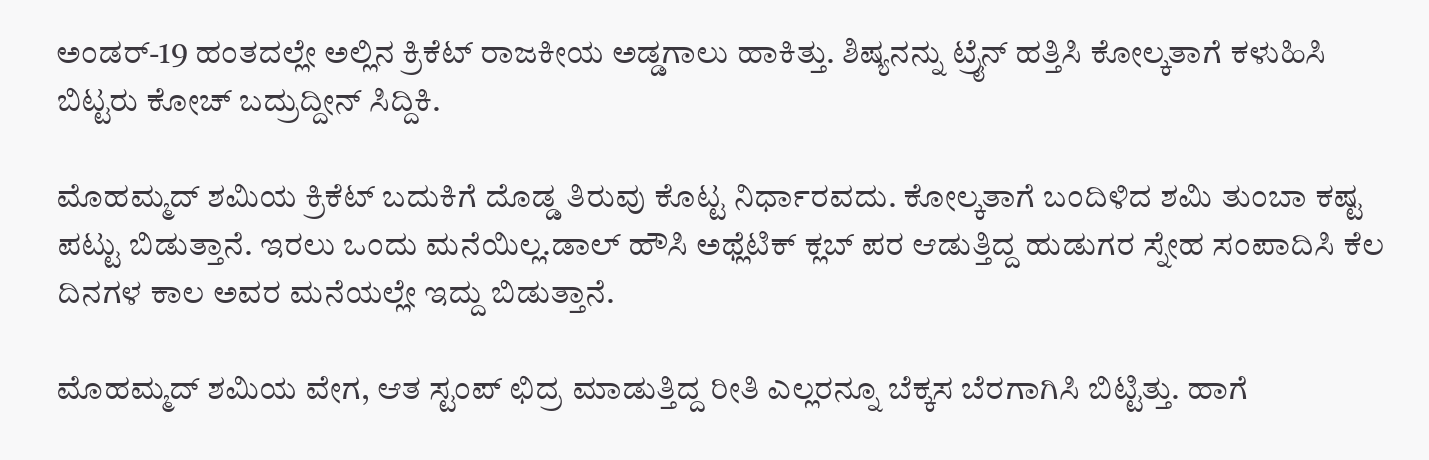ಅಂಡರ್-19 ಹಂತದಲ್ಲೇ ಅಲ್ಲಿನ ಕ್ರಿಕೆಟ್ ರಾಜಕೀಯ ಅಡ್ಡಗಾಲು ಹಾಕಿತ್ತು. ಶಿಷ್ಯನನ್ನು ಟ್ರೈನ್ ಹತ್ತಿಸಿ ಕೋಲ್ಕತಾಗೆ ಕಳುಹಿಸಿ ಬಿಟ್ಟರು ಕೋಚ್ ಬದ್ರುದ್ದೀನ್ ಸಿದ್ದಿಕಿ.

ಮೊಹಮ್ಮದ್ ಶಮಿಯ ಕ್ರಿಕೆಟ್ ಬದುಕಿಗೆ ದೊಡ್ಡ ತಿರುವು ಕೊಟ್ಟ ನಿರ್ಧಾರವದು. ಕೋಲ್ಕತಾಗೆ ಬಂದಿಳಿದ ಶಮಿ ತುಂಬಾ ಕಷ್ಟ ಪಟ್ಟು ಬಿಡುತ್ತಾನೆ. ಇರಲು ಒಂದು ಮನೆಯಿಲ್ಲ.ಡಾಲ್ ಹೌಸಿ ಅಥ್ಲೆಟಿಕ್ ಕ್ಲಬ್ ಪರ ಆಡುತ್ತಿದ್ದ ಹುಡುಗರ ಸ್ನೇಹ ಸಂಪಾದಿಸಿ ಕೆಲ ದಿನಗಳ ಕಾಲ ಅವರ ಮನೆಯಲ್ಲೇ ಇದ್ದು ಬಿಡುತ್ತಾನೆ.

ಮೊಹಮ್ಮದ್ ಶಮಿಯ ವೇಗ, ಆತ ಸ್ಟಂಪ್ ಛಿದ್ರ ಮಾಡುತ್ತಿದ್ದ ರೀತಿ ಎಲ್ಲರನ್ನೂ ಬೆಕ್ಕಸ ಬೆರಗಾಗಿಸಿ ಬಿಟ್ಟಿತ್ತು. ಹಾಗೆ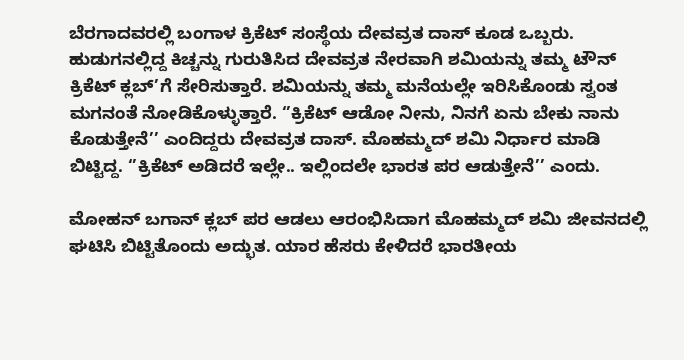ಬೆರಗಾದವರಲ್ಲಿ ಬಂಗಾಳ ಕ್ರಿಕೆಟ್ ಸಂಸ್ಥೆಯ ದೇವವ್ರತ ದಾಸ್ ಕೂಡ ಒಬ್ಬರು. ಹುಡುಗನಲ್ಲಿದ್ದ ಕಿಚ್ಚನ್ನು ಗುರುತಿಸಿದ ದೇವವ್ರತ ನೇರವಾಗಿ ಶಮಿಯನ್ನು ತಮ್ಮ ಟೌನ್ ಕ್ರಿಕೆಟ್ ಕ್ಲಬ್’ಗೆ ಸೇರಿಸುತ್ತಾರೆ. ಶಮಿಯನ್ನು ತಮ್ಮ ಮನೆಯಲ್ಲೇ ಇರಿಸಿಕೊಂಡು ಸ್ವಂತ ಮಗನಂತೆ ನೋಡಿಕೊಳ್ಳುತ್ತಾರೆ. ‘’ಕ್ರಿಕೆಟ್ ಆಡೋ ನೀನು, ನಿನಗೆ ಏನು ಬೇಕು ನಾನು ಕೊಡುತ್ತೇನೆ’’ ಎಂದಿದ್ದರು ದೇವವ್ರತ ದಾಸ್. ಮೊಹಮ್ಮದ್ ಶಮಿ ನಿರ್ಧಾರ ಮಾಡಿ ಬಿಟ್ಟಿದ್ದ. ‘’ಕ್ರಿಕೆಟ್ ಅಡಿದರೆ ಇಲ್ಲೇ.. ಇಲ್ಲಿಂದಲೇ ಭಾರತ ಪರ ಆಡುತ್ತೇನೆ’’ ಎಂದು.

ಮೋಹನ್ ಬಗಾನ್ ಕ್ಲಬ್ ಪರ ಆಡಲು ಆರಂಭಿಸಿದಾಗ ಮೊಹಮ್ಮದ್ ಶಮಿ ಜೀವನದಲ್ಲಿ ಘಟಿಸಿ ಬಿಟ್ಟಿತೊಂದು ಅದ್ಭುತ. ಯಾರ ಹೆಸರು ಕೇಳಿದರೆ ಭಾರತೀಯ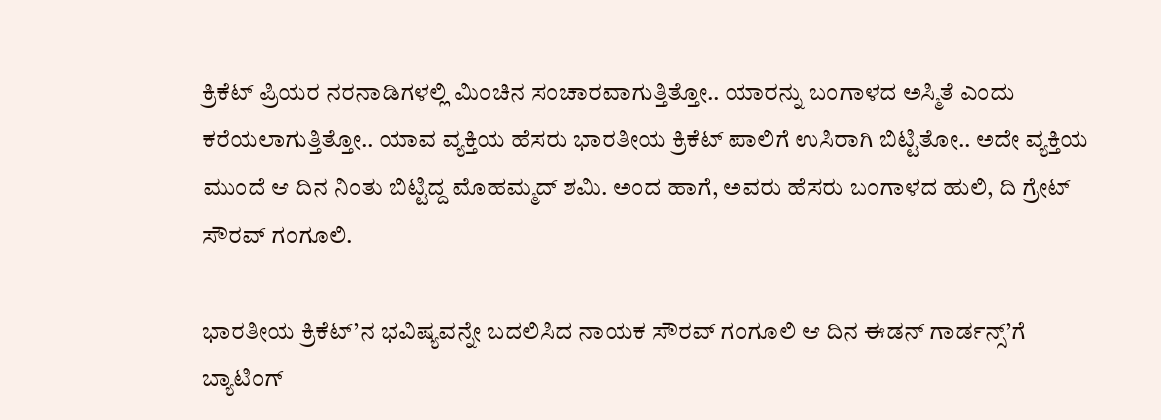ಕ್ರಿಕೆಟ್ ಪ್ರಿಯರ ನರನಾಡಿಗಳಲ್ಲಿ ಮಿಂಚಿನ ಸಂಚಾರವಾಗುತ್ತಿತ್ತೋ.. ಯಾರನ್ನು ಬಂಗಾಳದ ಅಸ್ಮಿತೆ ಎಂದು ಕರೆಯಲಾಗುತ್ತಿತ್ತೋ.. ಯಾವ ವ್ಯಕ್ತಿಯ ಹೆಸರು ಭಾರತೀಯ ಕ್ರಿಕೆಟ್ ಪಾಲಿಗೆ ಉಸಿರಾಗಿ ಬಿಟ್ಟಿತೋ.. ಅದೇ ವ್ಯಕ್ತಿಯ ಮುಂದೆ ಆ ದಿನ ನಿಂತು ಬಿಟ್ಟಿದ್ದ ಮೊಹಮ್ಮದ್ ಶಮಿ. ಅಂದ ಹಾಗೆ, ಅವರು ಹೆಸರು ಬಂಗಾಳದ ಹುಲಿ, ದಿ ಗ್ರೇಟ್ ಸೌರವ್ ಗಂಗೂಲಿ.

ಭಾರತೀಯ ಕ್ರಿಕೆಟ್’ನ ಭವಿಷ್ಯವನ್ನೇ ಬದಲಿಸಿದ ನಾಯಕ ಸೌರವ್ ಗಂಗೂಲಿ ಆ ದಿನ ಈಡನ್ ಗಾರ್ಡನ್ಸ್’ಗೆ ಬ್ಯಾಟಿಂಗ್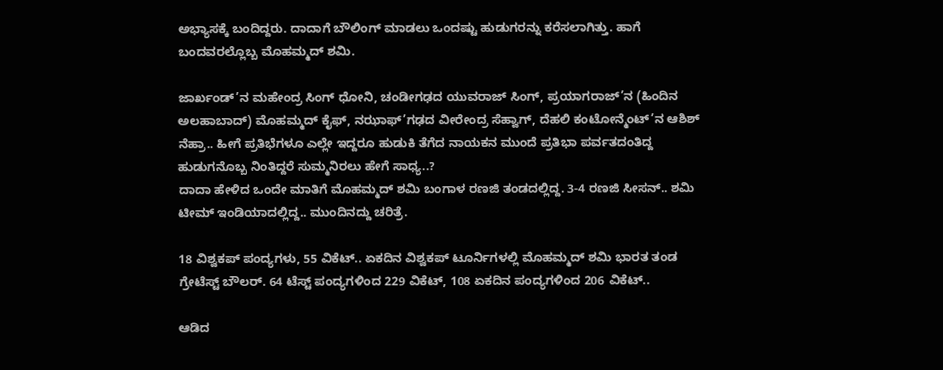ಅಭ್ಯಾಸಕ್ಕೆ ಬಂದಿದ್ದರು. ದಾದಾಗೆ ಬೌಲಿಂಗ್ ಮಾಡಲು ಒಂದಷ್ಟು ಹುಡುಗರನ್ನು ಕರೆಸಲಾಗಿತ್ತು. ಹಾಗೆ ಬಂದವರಲ್ಲೊಬ್ಬ ಮೊಹಮ್ಮದ್ ಶಮಿ.

ಜಾರ್ಖಂಡ್’ನ ಮಹೇಂದ್ರ ಸಿಂಗ್ ಧೋನಿ, ಚಂಡೀಗಢದ ಯುವರಾಜ್ ಸಿಂಗ್, ಪ್ರಯಾಗರಾಜ್’ನ (ಹಿಂದಿನ ಅಲಹಾಬಾದ್) ಮೊಹಮ್ಮದ್ ಕೈಫ್, ನಝಾಫ್’ಗಢದ ವೀರೇಂದ್ರ ಸೆಹ್ವಾಗ್, ದೆಹಲಿ ಕಂಟೋನ್ಮೆಂಟ್’ನ ಆಶಿಶ್ ನೆಹ್ರಾ.. ಹೀಗೆ ಪ್ರತಿಭೆಗಳೂ ಎಲ್ಲೇ ಇದ್ದರೂ ಹುಡುಕಿ ತೆಗೆದ ನಾಯಕನ ಮುಂದೆ ಪ್ರತಿಭಾ ಪರ್ವತದಂತಿದ್ದ ಹುಡುಗನೊಬ್ಬ ನಿಂತಿದ್ದರೆ ಸುಮ್ಮನಿರಲು ಹೇಗೆ ಸಾಧ್ಯ..?
ದಾದಾ ಹೇಳಿದ ಒಂದೇ ಮಾತಿಗೆ ಮೊಹಮ್ಮದ್ ಶಮಿ ಬಂಗಾಳ ರಣಜಿ ತಂಡದಲ್ಲಿದ್ದ. 3-4 ರಣಜಿ ಸೀಸನ್.. ಶಮಿ ಟೀಮ್ ಇಂಡಿಯಾದಲ್ಲಿದ್ದ.. ಮುಂದಿನದ್ದು ಚರಿತ್ರೆ.

18 ವಿಶ್ವಕಪ್ ಪಂದ್ಯಗಳು, 55 ವಿಕೆಟ್.. ಏಕದಿನ ವಿಶ್ವಕಪ್ ಟೂರ್ನಿಗಳಲ್ಲಿ ಮೊಹಮ್ಮದ್ ಶಮಿ ಭಾರತ ತಂಡ ಗ್ರೇಟೆಸ್ಟ್ ಬೌಲರ್. 64 ಟೆಸ್ಟ್ ಪಂದ್ಯಗಳಿಂದ 229 ವಿಕೆಟ್, 108 ಏಕದಿನ ಪಂದ್ಯಗಳಿಂದ 206 ವಿಕೆಟ್..

ಆಡಿದ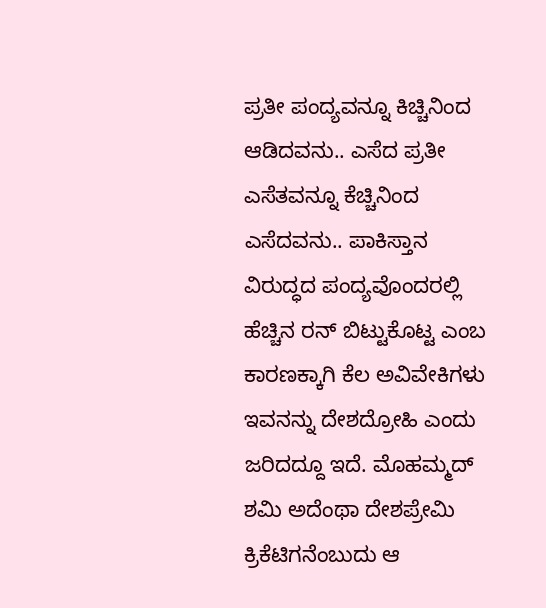ಪ್ರತೀ ಪಂದ್ಯವನ್ನೂ ಕಿಚ್ಚಿನಿಂದ ಆಡಿದವನು.. ಎಸೆದ ಪ್ರತೀ ಎಸೆತವನ್ನೂ ಕೆಚ್ಚಿನಿಂದ ಎಸೆದವನು.. ಪಾಕಿಸ್ತಾನ ವಿರುದ್ಧದ ಪಂದ್ಯವೊಂದರಲ್ಲಿ ಹೆಚ್ಚಿನ ರನ್ ಬಿಟ್ಟುಕೊಟ್ಟ ಎಂಬ ಕಾರಣಕ್ಕಾಗಿ ಕೆಲ ಅವಿವೇಕಿಗಳು ಇವನನ್ನು ದೇಶದ್ರೋಹಿ ಎಂದು ಜರಿದದ್ದೂ ಇದೆ. ಮೊಹಮ್ಮದ್ ಶಮಿ ಅದೆಂಥಾ ದೇಶಪ್ರೇಮಿ ಕ್ರಿಕೆಟಿಗನೆಂಬುದು ಆ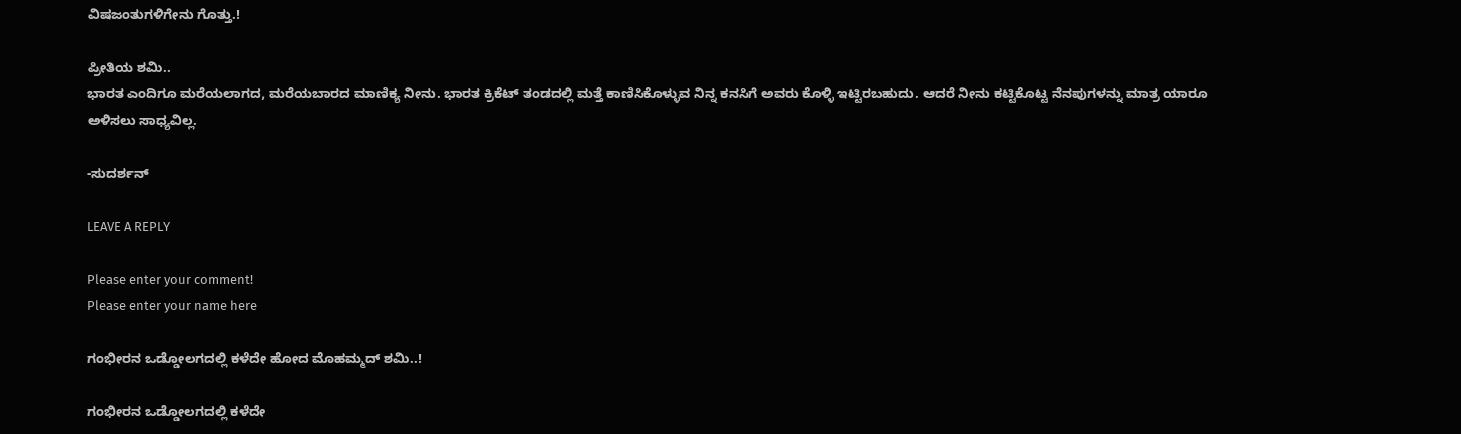ವಿಷಜಂತುಗಳಿಗೇನು ಗೊತ್ತು.!

ಪ್ರೀತಿಯ ಶಮಿ..
ಭಾರತ ಎಂದಿಗೂ ಮರೆಯಲಾಗದ, ಮರೆಯಬಾರದ ಮಾಣಿಕ್ಯ ನೀನು. ಭಾರತ ಕ್ರಿಕೆಟ್ ತಂಡದಲ್ಲಿ ಮತ್ತೆ ಕಾಣಿಸಿಕೊಳ್ಳುವ ನಿನ್ನ ಕನಸಿಗೆ ಅವರು ಕೊಳ್ಳಿ ಇಟ್ಟಿರಬಹುದು. ಆದರೆ ನೀನು ಕಟ್ಟಿಕೊಟ್ಟ ನೆನಪುಗಳನ್ನು ಮಾತ್ರ ಯಾರೂ ಅಳಿಸಲು ಸಾಧ್ಯವಿಲ್ಲ.

-ಸುದರ್ಶನ್

LEAVE A REPLY

Please enter your comment!
Please enter your name here

ಗಂಭೀರನ ಒಡ್ಡೋಲಗದಲ್ಲಿ ಕಳೆದೇ ಹೋದ ಮೊಹಮ್ಮದ್ ಶಮಿ..!

ಗಂಭೀರನ ಒಡ್ಡೋಲಗದಲ್ಲಿ ಕಳೆದೇ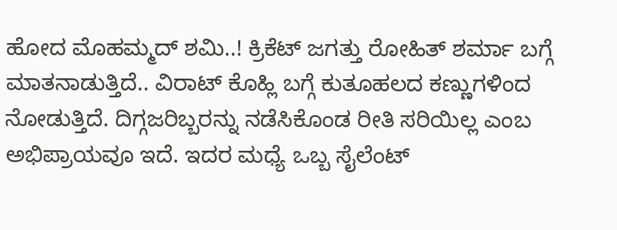ಹೋದ ಮೊಹಮ್ಮದ್ ಶಮಿ..! ಕ್ರಿಕೆಟ್ ಜಗತ್ತು ರೋಹಿತ್ ಶರ್ಮಾ ಬಗ್ಗೆ ಮಾತನಾಡುತ್ತಿದೆ.. ವಿರಾಟ್ ಕೊಹ್ಲಿ ಬಗ್ಗೆ ಕುತೂಹಲದ ಕಣ್ಣುಗಳಿಂದ ನೋಡುತ್ತಿದೆ. ದಿಗ್ಗಜರಿಬ್ಬರನ್ನು ನಡೆಸಿಕೊಂಡ ರೀತಿ ಸರಿಯಿಲ್ಲ ಎಂಬ ಅಭಿಪ್ರಾಯವೂ ಇದೆ. ಇದರ ಮಧ್ಯೆ ಒಬ್ಬ ಸೈಲೆಂಟ್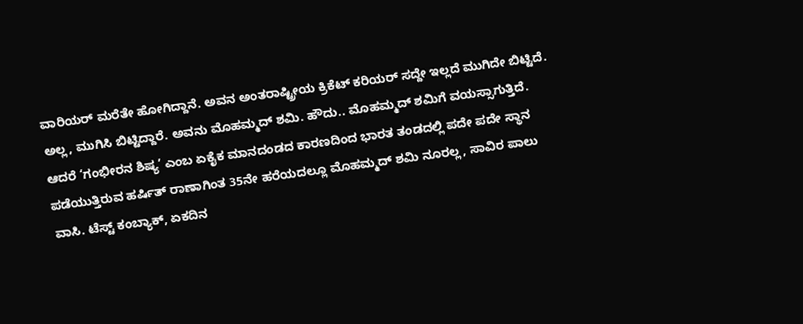ವಾರಿಯರ್ ಮರೆತೇ ಹೋಗಿದ್ದಾನೆ. ಅವನ ಅಂತರಾಷ್ಟ್ರೀಯ ಕ್ರಿಕೆಟ್ ಕರಿಯರ್ ಸದ್ದೇ ಇಲ್ಲದೆ ಮುಗಿದೇ ಬಿಟ್ಟಿದೆ. ಅಲ್ಲ, ಮುಗಿಸಿ ಬಿಟ್ಟಿದ್ದಾರೆ. ಅವನು ಮೊಹಮ್ಮದ್ ಶಮಿ. ಹೌದು.. ಮೊಹಮ್ಮದ್ ಶಮಿಗೆ ವಯಸ್ಸಾಗುತ್ತಿದೆ. ಆದರೆ ‘ಗಂಭೀರನ ಶಿಷ್ಯ’ ಎಂಬ ಏಕೈಕ ಮಾನದಂಡದ ಕಾರಣದಿಂದ ಭಾರತ ತಂಡದಲ್ಲಿ ಪದೇ ಪದೇ ಸ್ಥಾನ ಪಡೆಯುತ್ತಿರುವ ಹರ್ಷಿತ್ ರಾಣಾಗಿಂತ 35ನೇ ಹರೆಯದಲ್ಲೂ ಮೊಹಮ್ಮದ್ ಶಮಿ ನೂರಲ್ಲ, ಸಾವಿರ ಪಾಲು ವಾಸಿ. ಟೆಸ್ಟ್ ಕಂಬ್ಯಾಕ್, ಏಕದಿನ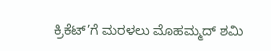ಕ್ರಿಕೆಟ್’ಗೆ ಮರಳಲು ಮೊಹಮ್ಮದ್ ಶಮಿ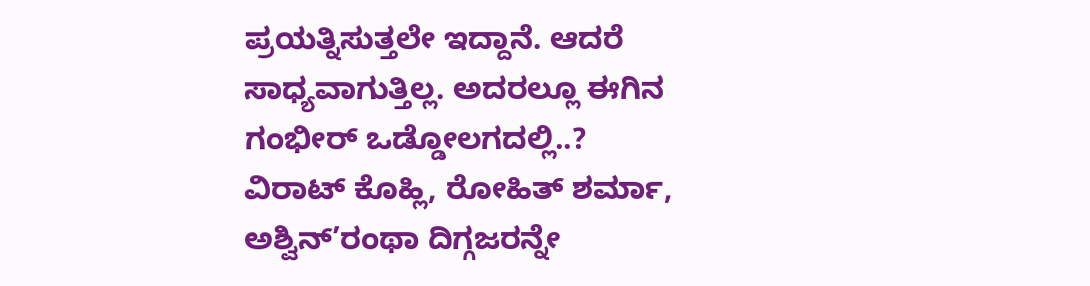ಪ್ರಯತ್ನಿಸುತ್ತಲೇ ಇದ್ದಾನೆ. ಆದರೆ ಸಾಧ್ಯವಾಗುತ್ತಿಲ್ಲ. ಅದರಲ್ಲೂ ಈಗಿನ ಗಂಭೀರ್ ಒಡ್ಡೋಲಗದಲ್ಲಿ..? ವಿರಾಟ್ ಕೊಹ್ಲಿ, ರೋಹಿತ್ ಶರ್ಮಾ, ಅಶ್ವಿನ್’ರಂಥಾ ದಿಗ್ಗಜರನ್ನೇ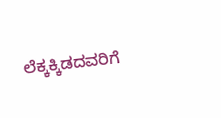ಲೆಕ್ಕಕ್ಕಿಡದವರಿಗೆ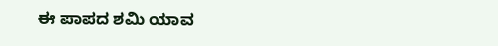ಈ ಪಾಪದ ಶಮಿ ಯಾವ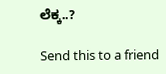ಲೆಕ್ಕ..?

Send this to a friend